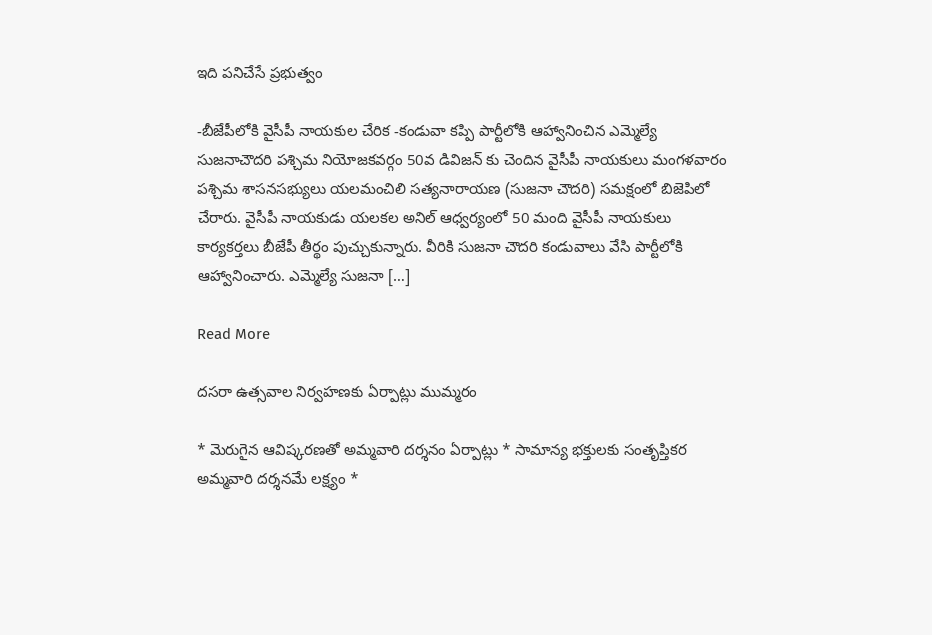ఇది పనిచేసే ప్రభుత్వం

-బీజేపీలోకి వైసీపీ నాయకుల చేరిక -కండువా కప్పి పార్టీలోకి ఆహ్వానించిన ఎమ్మెల్యే సుజనాచౌదరి పశ్చిమ నియోజకవర్గం 50వ డివిజన్ కు చెందిన వైసీపీ నాయకులు మంగళవారం పశ్చిమ శాసనసభ్యులు యలమంచిలి సత్యనారాయణ (సుజనా చౌదరి) సమక్షంలో బిజెపిలో చేరారు. వైసీపీ నాయకుడు యలకల అనిల్ ఆధ్వర్యంలో 50 మంది వైసీపీ నాయకులు కార్యకర్తలు బీజేపీ తీర్థం పుచ్చుకున్నారు. వీరికి సుజనా చౌదరి కండువాలు వేసి పార్టీలోకి ఆహ్వానించారు. ఎమ్మెల్యే సుజనా […]

Read More

దసరా ఉత్సవాల నిర్వహణకు ఏర్పాట్లు ముమ్మరం

* మెరుగైన ఆవిష్కరణతో అమ్మవారి దర్శనం ఏర్పాట్లు * సామాన్య భక్తులకు సంతృప్తికర అమ్మవారి దర్శనమే లక్ష్యం *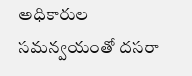అధికారుల సమన్వయంతో దసరా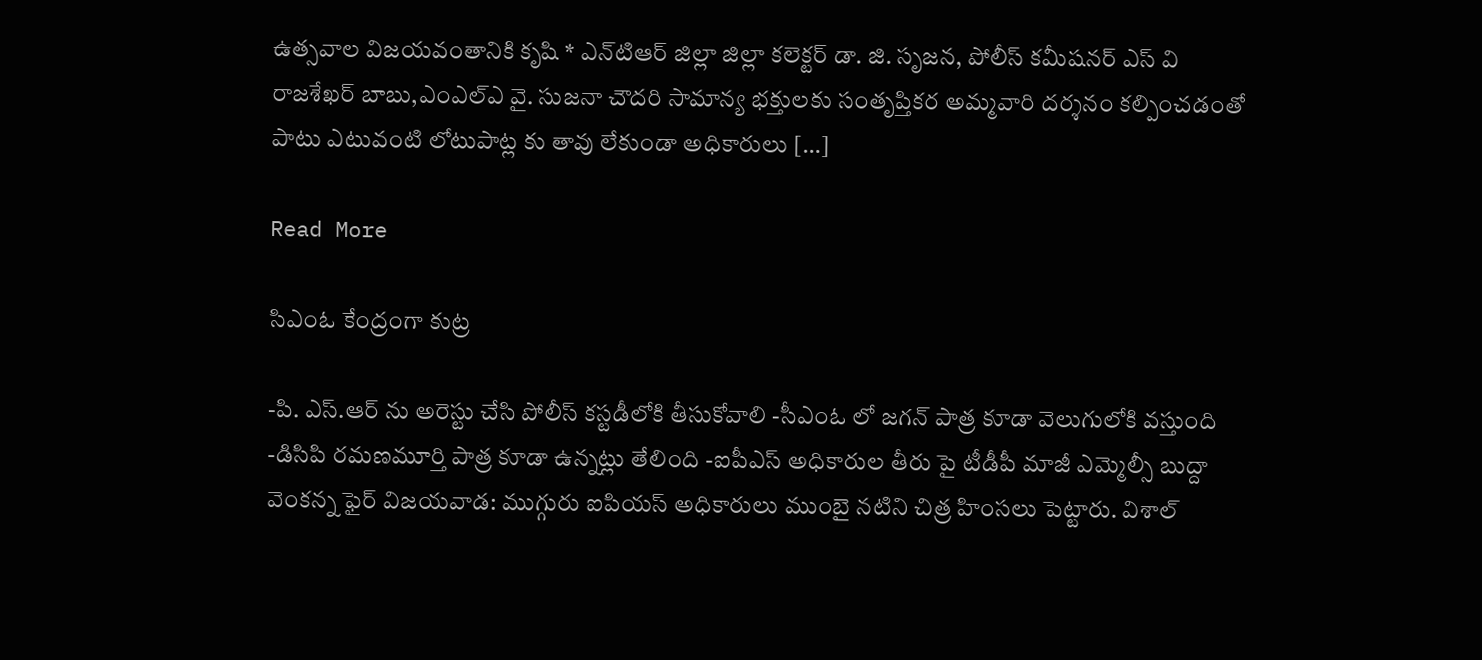ఉత్సవాల విజయవంతానికి కృషి * ఎన్‌టిఆర్‌ జిల్లా జిల్లా కలెక్టర్‌ డా. జి. సృజన, పోలీస్‌ కమీషనర్‌ ఎస్‌ వి రాజశేఖర్‌ బాబు,ఎంఎల్‌ఎ వై. సుజనా చౌదరి సామాన్య భక్తులకు సంతృప్తికర అమ్మవారి దర్శనం కల్పించడంతో పాటు ఎటువంటి లోటుపాట్ల కు తావు లేకుండా అధికారులు […]

Read More

సిఎంఓ కేంద్రంగా కుట్ర

-పి. ఎస్.ఆర్ ను అరెస్టు చేసి పోలీస్ కస్టడీలోకి తీసుకోవాలి -సీఎంఓ లో జగన్ పాత్ర కూడా వెలుగులోకి వస్తుంది -డిసిపి రమణమూర్తి పాత్ర కూడా ఉన్నట్లు తేలింది -ఐపీఎస్ అధికారుల తీరు పై టీడీపీ మాజీ ఎమ్మెల్సీ బుద్దా వెంకన్న ఫైర్ విజయవాడ: ముగ్గురు ఐపియస్ అధికారులు ముంబై నటి‌ని చిత్ర హింసలు పెట్టారు. విశాల్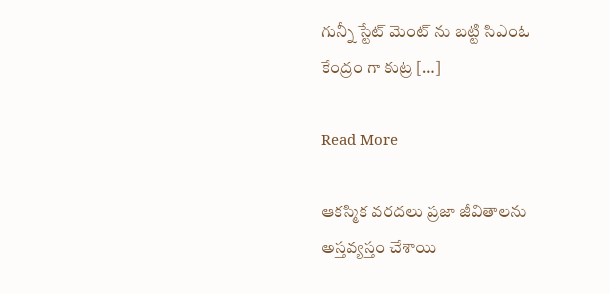గున్నీ స్టేట్ మెంట్ ను బట్టి సిఎంఓ కేంద్రం గా కుట్ర […]

Read More

ఆక‌స్మిక వ‌ర‌ద‌లు ప్ర‌జా జీవితాల‌ను అస్త‌వ్య‌స్తం చేశాయి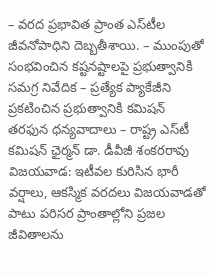– వ‌ర‌ద ప్ర‌భావిత ప్రాంత ఎస్‌టీల జీవ‌నోపాధిని దెబ్బ‌తీశాయి. – ముంపుతో సంభ‌వించిన క‌ష్ట‌న‌ష్టాల‌పై ప్ర‌భుత్వానికి స‌మ‌గ్ర నివేదిక‌ – ప్ర‌త్యేక ప్యాకేజీని ప్ర‌క‌టించిన ప్ర‌భుత్వానికి క‌మిష‌న్ త‌ర‌ఫున ధ‌న్య‌వాదాలు – రాష్ట్ర ఎస్‌టీ క‌మిష‌న్ ఛైర్మ‌న్ డా. డీవీజీ శంక‌రరావు విజ‌య‌వాడ: ఇటీవ‌ల కురిసిన భారీ వ‌ర్షాలు, ఆక‌స్మిక వ‌ర‌ద‌లు విజ‌య‌వాడ‌తో పాటు ప‌రిసర ప్రాంతాల్లోని ప్ర‌జ‌ల జీవితాల‌ను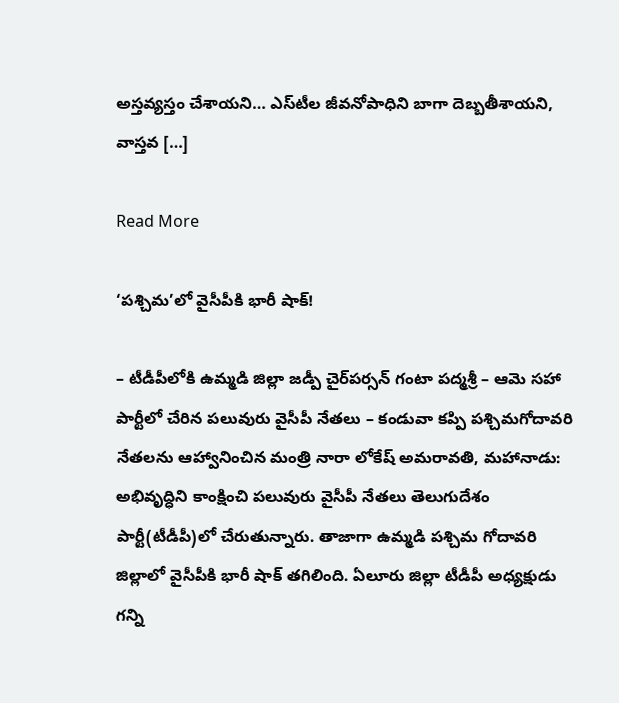అస్త‌వ్య‌స్తం చేశాయ‌ని… ఎస్‌టీల జీవ‌నోపాధిని బాగా దెబ్బ‌తీశాయ‌ని, వాస్త‌వ […]

Read More

‘పశ్చిమ’లో వైసీపీకి భారీ షాక్!

– టీడీపీలోకి ఉమ్మడి జిల్లా జడ్పీ చైర్‌పర్సన్ గంటా పద్మశ్రీ – ఆమె సహా పార్టీలో చేరిన పలువురు వైసీపీ నేతలు – కండువా కప్పి పశ్చిమగోదావరి నేతలను ఆహ్వానించిన మంత్రి నారా లోకేష్ అమరావతి, మహానాడు: అభివృద్ధిని కాంక్షించి పలువురు వైసీపీ నేతలు తెలుగుదేశం పార్టీ(టీడీపీ)లో చేరుతున్నారు. తాజాగా ఉమ్మడి పశ్చిమ గోదావరి జిల్లాలో వైసీపీకి భారీ షాక్ తగిలింది. ఏలూరు జిల్లా టీడీపీ అధ్యక్షుడు గన్ని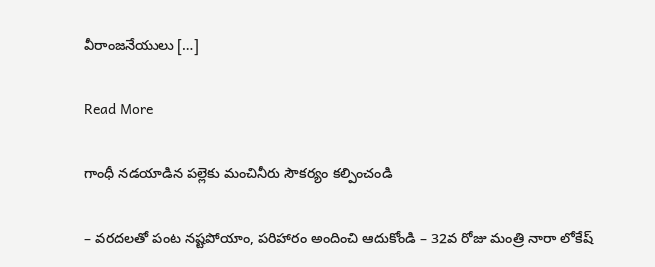వీరాంజనేయులు […]

Read More

గాంధీ నడయాడిన పల్లెకు మంచినీరు సౌకర్యం కల్పించండి

– వరదలతో పంట నష్టపోయాం, పరిహారం అందించి ఆదుకోండి – 32వ రోజు మంత్రి నారా లోకేష్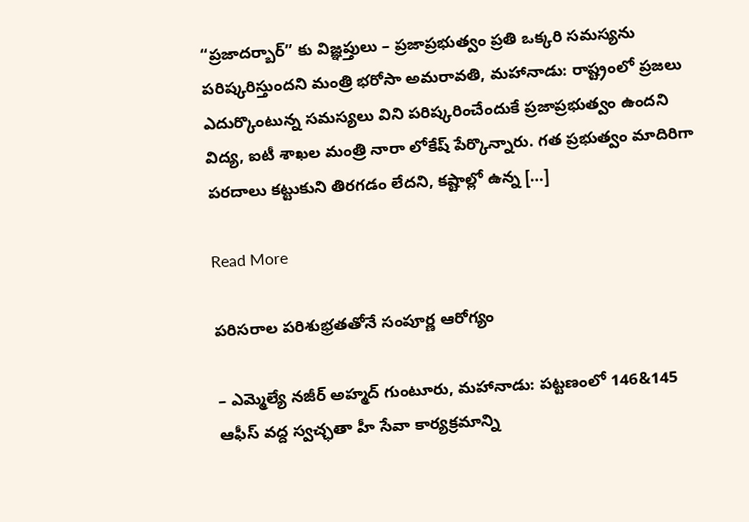“ప్రజాదర్బార్” కు విజ్ఞప్తులు – ప్రజాప్రభుత్వం ప్రతి ఒక్కరి సమస్యను పరిష్కరిస్తుందని మంత్రి భరోసా అమరావతి, మహానాడు: రాష్ట్రంలో ప్రజలు ఎదుర్కొంటున్న సమస్యలు విని పరిష్కరించేందుకే ప్రజాప్రభుత్వం ఉందని విద్య, ఐటీ శాఖల మంత్రి నారా లోకేష్ పేర్కొన్నారు. గత ప్రభుత్వం మాదిరిగా పరదాలు కట్టుకుని తిరగడం లేదని, కష్టాల్లో ఉన్న […]

Read More

పరిసరాల పరిశుభ్రతతోనే సంపూర్ణ ఆరోగ్యం

– ఎమ్మెల్యే నజీర్ అహ్మద్ గుంటూరు, మహానాడు: పట్టణంలో 146&145 ఆఫీస్ వద్ద స్వచ్ఛతా హీ సేవా కార్యక్రమాన్ని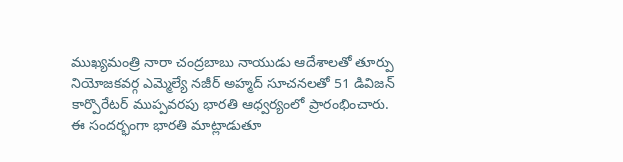ముఖ్యమంత్రి నారా చంద్రబాబు నాయుడు ఆదేశాలతో తూర్పు నియోజకవర్గ ఎమ్మెల్యే నజీర్ అహ్మద్ సూచనలతో 51 డివిజన్ కార్పొరేటర్ ముప్పవరపు భారతి ఆధ్వర్యంలో ప్రారంభించారు. ఈ సందర్భంగా భారతి మాట్లాడుతూ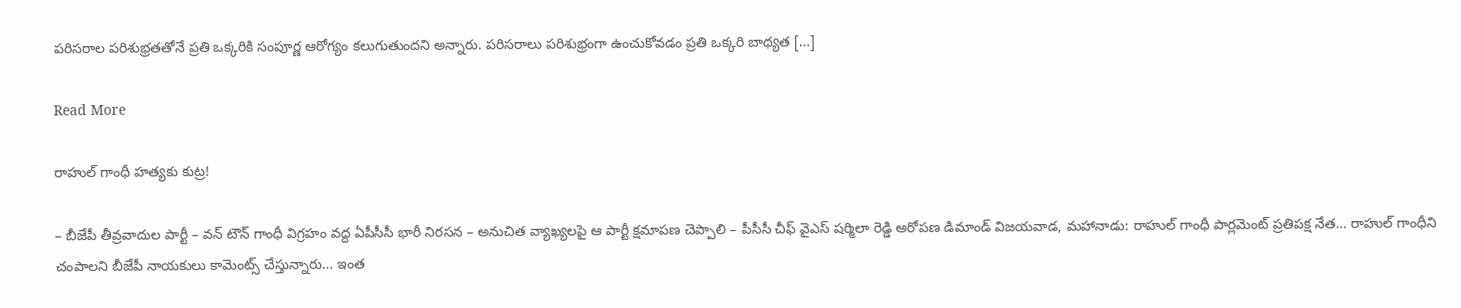పరిసరాల పరిశుభ్రతతోనే ప్రతి ఒక్కరికి సంపూర్ణ ఆరోగ్యం కలుగుతుందని అన్నారు. పరిసరాలు పరిశుభ్రంగా ఉంచుకోవడం ప్రతి ఒక్కరి బాధ్యత […]

Read More

రాహుల్‌ గాంధీ హత్యకు కుట్ర!

– బీజేపీ తీవ్రవాదుల పార్టీ – వన్ టౌన్ గాంధీ విగ్రహం వద్ద ఏపీసీసీ భారీ నిరసన – అనుచిత వ్యాఖ్యలపై ఆ పార్టీ క్షమాపణ చెప్పాలి – పీసీసీ చీఫ్ వైఎస్ షర్మిలా రెడ్డి ఆరోపణ డిమాండ్‌ విజయవాడ, మహానాడు: రాహుల్ గాంధీ పార్లమెంట్ ప్రతిపక్ష నేత… రాహుల్ గాంధీని చంపాలని బీజేపీ నాయకులు కామెంట్స్ చేస్తున్నారు… ఇంత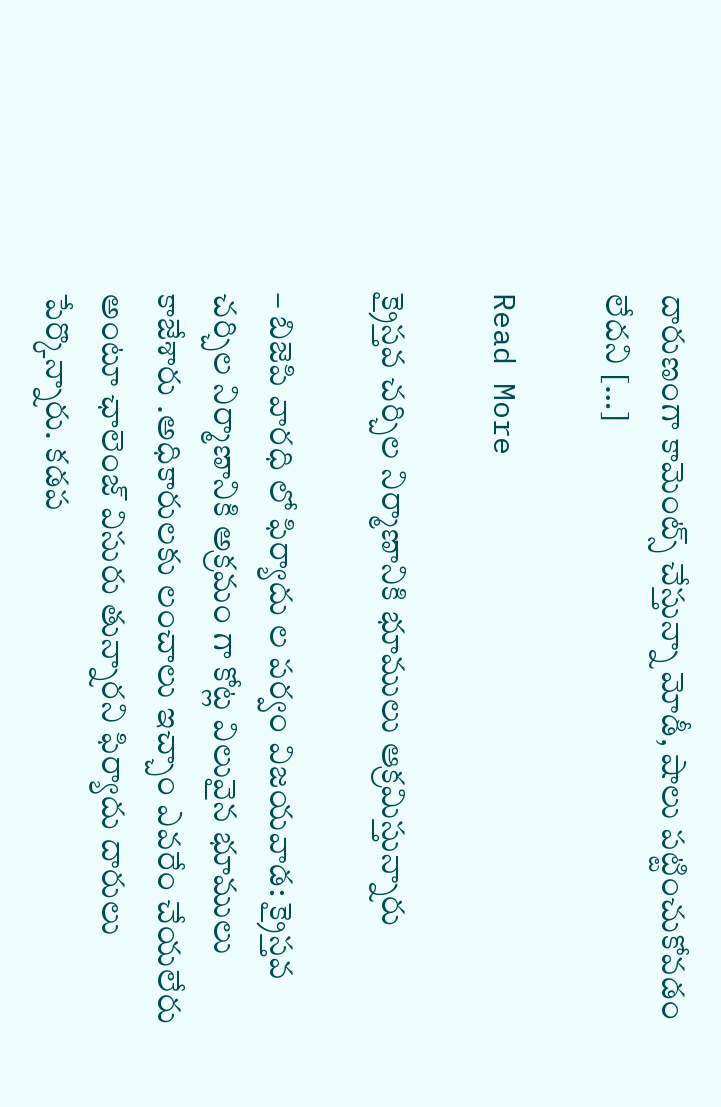దారుణంగా కామెంట్స్ చేస్తున్నా మోడీ, షాలు పట్టించుకోవడం లేదని […]

Read More

క్రైస్తవ చర్చిల నిర్మాణానికి భూములు ఆక్రమిస్తున్నారు

– బిజెపి వారధి లో ఫిర్యాదు ల పర్వం విజయవాడ: క్రైస్తవ చర్చిల నిర్మాణానికి అక్రమం గా కోట్ల విలువైన భూములు కాజేశారు .అధికారులకు లంచాలు ఇచ్చాం ఎవరేం చేయలేరు అంటూ ఛాలెంజ్ విసురు తున్నారని ఫిర్యాదు దారులు పేర్కొన్నారు. కడప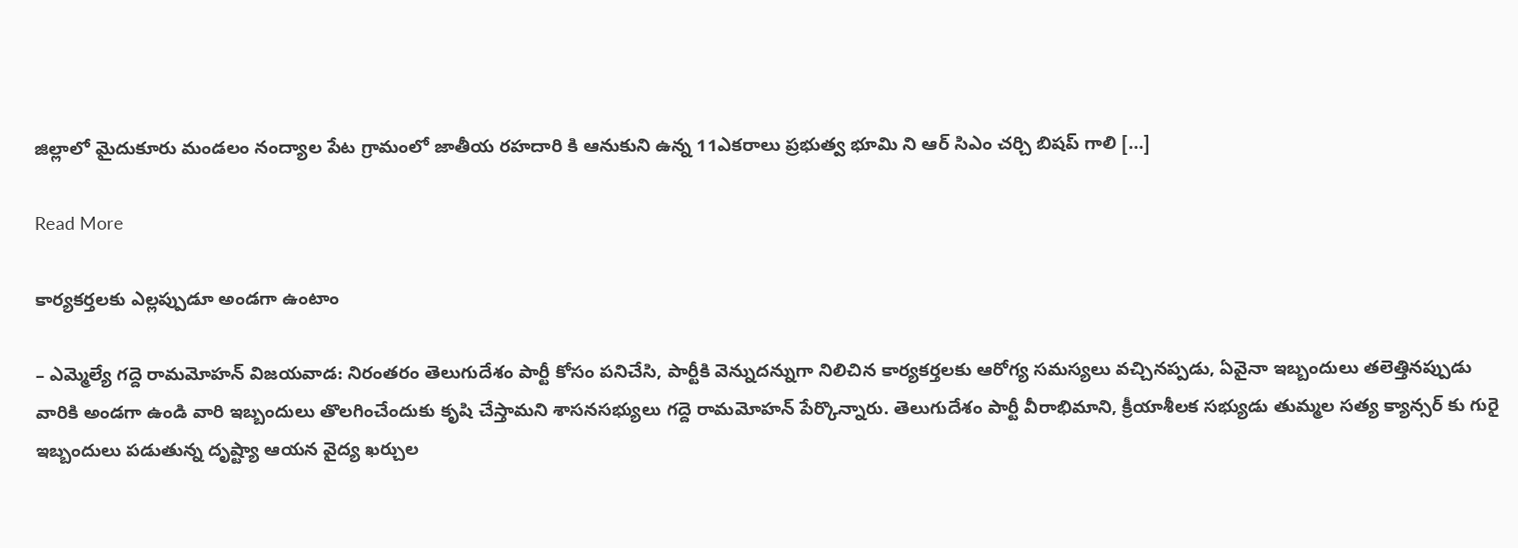జిల్లాలో మైదుకూరు మండలం నంద్యాల పేట గ్రామంలో జాతీయ రహదారి కి ఆనుకుని ఉన్న 11ఎకరాలు ప్రభుత్వ భూమి ని ఆర్ సిఎం చర్చి బిషప్ గాలి […]

Read More

కార్యకర్తలకు ఎల్లప్పుడూ అండగా ఉంటాం

– ఎమ్మెల్యే గద్దె రామమోహన్ విజయవాడ: నిరంతరం తెలుగుదేశం పార్టీ కోసం పనిచేసి, పార్టీకి వెన్నుదన్నుగా నిలిచిన కార్యకర్తలకు ఆరోగ్య సమస్యలు వచ్చినప్పడు, ఏవైనా ఇబ్బందులు తలెత్తినప్పుడు వారికి అండగా ఉండి వారి ఇబ్బందులు తొలగించేందుకు కృషి చేస్తామని శాసనసభ్యులు గద్దె రామమోహన్ పేర్కొన్నారు. తెలుగుదేశం పార్టీ వీరాభిమాని, క్రీయాశీలక సభ్యుడు తుమ్మల సత్య క్యాన్సర్ కు గురై ఇబ్బందులు పడుతున్న దృష్ట్యా ఆయన వైద్య ఖర్చుల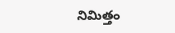నిమిత్తం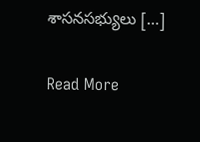శాసనసభ్యులు […]

Read More